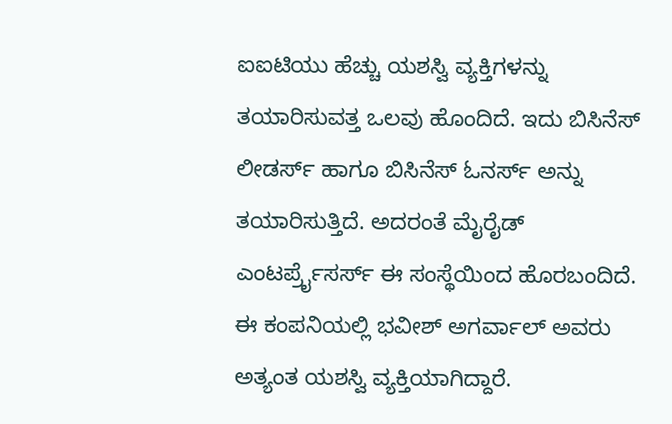ಐಐಟಿಯು ಹೆಚ್ಚು ಯಶಸ್ವಿ ವ್ಯಕ್ತಿಗಳನ್ನು ತಯಾರಿಸುವತ್ತ ಒಲವು ಹೊಂದಿದೆ. ಇದು ಬಿಸಿನೆಸ್ ಲೀಡರ್ಸ್ ಹಾಗೂ ಬಿಸಿನೆಸ್ ಓನರ್ಸ್ ಅನ್ನು ತಯಾರಿಸುತ್ತಿದೆ. ಅದರಂತೆ ಮೈರೈಡ್ ಎಂಟರ್ಪ್ರೈಸರ್ಸ್ ಈ ಸಂಸ್ಥೆಯಿಂದ ಹೊರಬಂದಿದೆ. ಈ ಕಂಪನಿಯಲ್ಲಿ ಭವೀಶ್ ಅಗರ್ವಾಲ್ ಅವರು ಅತ್ಯಂತ ಯಶಸ್ವಿ ವ್ಯಕ್ತಿಯಾಗಿದ್ದಾರೆ.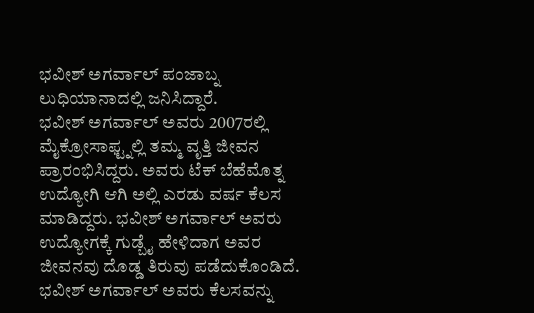ಭವೀಶ್ ಅಗರ್ವಾಲ್ ಪಂಜಾಬ್ನ ಲುಧಿಯಾನಾದಲ್ಲಿ ಜನಿಸಿದ್ದಾರೆ.
ಭವೀಶ್ ಅಗರ್ವಾಲ್ ಅವರು 2007ರಲ್ಲಿ ಮೈಕ್ರೋಸಾಫ್ಟ್ನಲ್ಲಿ ತಮ್ಮ ವೃತ್ತಿ ಜೀವನ ಪ್ರಾರಂಭಿಸಿದ್ದರು. ಅವರು ಟೆಕ್ ಬೆಹೆಮೊತ್ನ ಉದ್ಯೋಗಿ ಆಗಿ ಅಲ್ಲಿ ಎರಡು ವರ್ಷ ಕೆಲಸ ಮಾಡಿದ್ದರು. ಭವೀಶ್ ಅಗರ್ವಾಲ್ ಅವರು ಉದ್ಯೋಗಕ್ಕೆ ಗುಡ್ಬೈ ಹೇಳಿದಾಗ ಅವರ ಜೀವನವು ದೊಡ್ಡ ತಿರುವು ಪಡೆದುಕೊಂಡಿದೆ. ಭವೀಶ್ ಅಗರ್ವಾಲ್ ಅವರು ಕೆಲಸವನ್ನು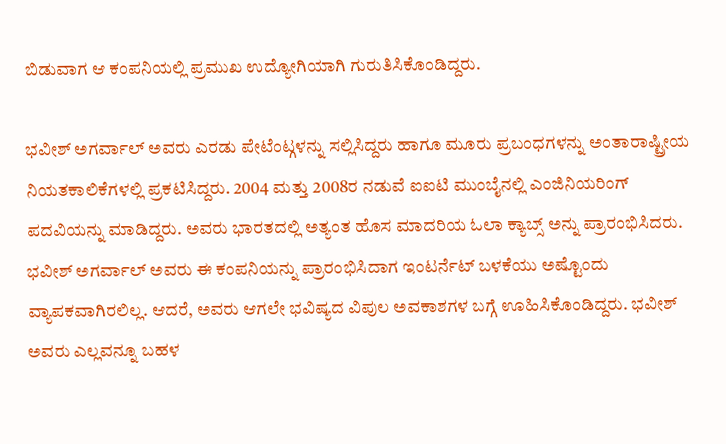ಬಿಡುವಾಗ ಆ ಕಂಪನಿಯಲ್ಲಿ ಪ್ರಮುಖ ಉದ್ಯೋಗಿಯಾಗಿ ಗುರುತಿಸಿಕೊಂಡಿದ್ದರು.

ಭವೀಶ್ ಅಗರ್ವಾಲ್ ಅವರು ಎರಡು ಪೇಟೆಂಟ್ಗಳನ್ನು ಸಲ್ಲಿಸಿದ್ದರು ಹಾಗೂ ಮೂರು ಪ್ರಬಂಧಗಳನ್ನು ಅಂತಾರಾಷ್ಟ್ರೀಯ ನಿಯತಕಾಲಿಕೆಗಳಲ್ಲಿ ಪ್ರಕಟಿಸಿದ್ದರು. 2004 ಮತ್ತು 2008ರ ನಡುವೆ ಐಐಟಿ ಮುಂಬೈನಲ್ಲಿ ಎಂಜಿನಿಯರಿಂಗ್ ಪದವಿಯನ್ನು ಮಾಡಿದ್ದರು. ಅವರು ಭಾರತದಲ್ಲಿ ಅತ್ಯಂತ ಹೊಸ ಮಾದರಿಯ ಓಲಾ ಕ್ಯಾಬ್ಸ್ ಅನ್ನು ಪ್ರಾರಂಭಿಸಿದರು.
ಭವೀಶ್ ಅಗರ್ವಾಲ್ ಅವರು ಈ ಕಂಪನಿಯನ್ನು ಪ್ರಾರಂಭಿಸಿದಾಗ ಇಂಟರ್ನೆಟ್ ಬಳಕೆಯು ಅಷ್ಟೊಂದು ವ್ಯಾಪಕವಾಗಿರಲಿಲ್ಲ. ಆದರೆ, ಅವರು ಆಗಲೇ ಭವಿಷ್ಯದ ವಿಪುಲ ಅವಕಾಶಗಳ ಬಗ್ಗೆ ಊಹಿಸಿಕೊಂಡಿದ್ದರು. ಭವೀಶ್ ಅವರು ಎಲ್ಲವನ್ನೂ ಬಹಳ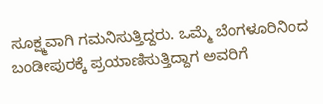ಸೂಕ್ಷ್ಮವಾಗಿ ಗಮನಿಸುತ್ತಿದ್ದರು. ಒಮ್ಮೆ ಬೆಂಗಳೂರಿನಿಂದ ಬಂಡೀಪುರಕ್ಕೆ ಪ್ರಯಾಣಿಸುತ್ತಿದ್ದಾಗ ಅವರಿಗೆ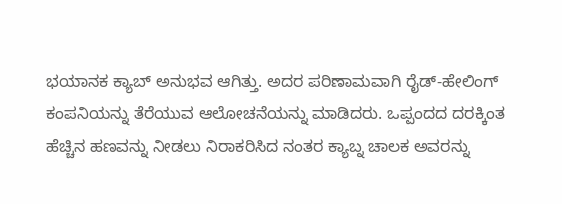ಭಯಾನಕ ಕ್ಯಾಬ್ ಅನುಭವ ಆಗಿತ್ತು. ಅದರ ಪರಿಣಾಮವಾಗಿ ರೈಡ್-ಹೇಲಿಂಗ್ ಕಂಪನಿಯನ್ನು ತೆರೆಯುವ ಆಲೋಚನೆಯನ್ನು ಮಾಡಿದರು. ಒಪ್ಪಂದದ ದರಕ್ಕಿಂತ ಹೆಚ್ಚಿನ ಹಣವನ್ನು ನೀಡಲು ನಿರಾಕರಿಸಿದ ನಂತರ ಕ್ಯಾಬ್ನ ಚಾಲಕ ಅವರನ್ನು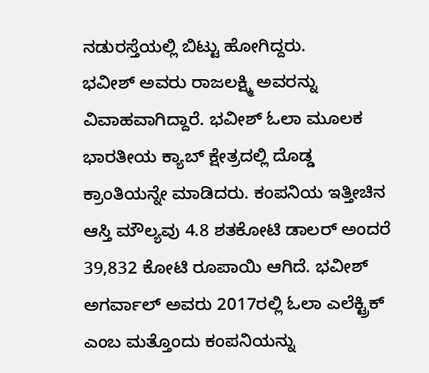ನಡುರಸ್ತೆಯಲ್ಲಿ ಬಿಟ್ಟು ಹೋಗಿದ್ದರು.
ಭವೀಶ್ ಅವರು ರಾಜಲಕ್ಷ್ಮಿ ಅವರನ್ನು ವಿವಾಹವಾಗಿದ್ದಾರೆ. ಭವೀಶ್ ಓಲಾ ಮೂಲಕ ಭಾರತೀಯ ಕ್ಯಾಬ್ ಕ್ಷೇತ್ರದಲ್ಲಿ ದೊಡ್ಡ ಕ್ರಾಂತಿಯನ್ನೇ ಮಾಡಿದರು. ಕಂಪನಿಯ ಇತ್ತೀಚಿನ ಆಸ್ತಿ ಮೌಲ್ಯವು 4.8 ಶತಕೋಟಿ ಡಾಲರ್ ಅಂದರೆ 39,832 ಕೋಟಿ ರೂಪಾಯಿ ಆಗಿದೆ. ಭವೀಶ್ ಅಗರ್ವಾಲ್ ಅವರು 2017ರಲ್ಲಿ ಓಲಾ ಎಲೆಕ್ಟ್ರಿಕ್ ಎಂಬ ಮತ್ತೊಂದು ಕಂಪನಿಯನ್ನು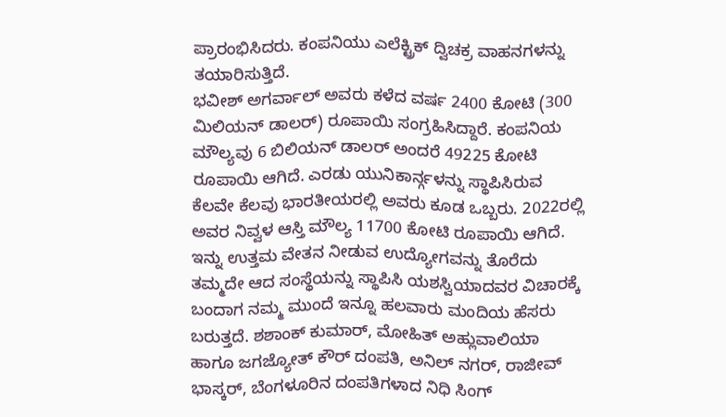ಪ್ರಾರಂಭಿಸಿದರು. ಕಂಪನಿಯು ಎಲೆಕ್ಟ್ರಿಕ್ ದ್ವಿಚಕ್ರ ವಾಹನಗಳನ್ನು ತಯಾರಿಸುತ್ತಿದೆ.
ಭವೀಶ್ ಅಗರ್ವಾಲ್ ಅವರು ಕಳೆದ ವರ್ಷ 2400 ಕೋಟಿ (300 ಮಿಲಿಯನ್ ಡಾಲರ್) ರೂಪಾಯಿ ಸಂಗ್ರಹಿಸಿದ್ದಾರೆ. ಕಂಪನಿಯ ಮೌಲ್ಯವು 6 ಬಿಲಿಯನ್ ಡಾಲರ್ ಅಂದರೆ 49225 ಕೋಟಿ ರೂಪಾಯಿ ಆಗಿದೆ. ಎರಡು ಯುನಿಕಾರ್ನ್ಗಳನ್ನು ಸ್ಥಾಪಿಸಿರುವ ಕೆಲವೇ ಕೆಲವು ಭಾರತೀಯರಲ್ಲಿ ಅವರು ಕೂಡ ಒಬ್ಬರು. 2022ರಲ್ಲಿ ಅವರ ನಿವ್ವಳ ಆಸ್ತಿ ಮೌಲ್ಯ 11700 ಕೋಟಿ ರೂಪಾಯಿ ಆಗಿದೆ.
ಇನ್ನು ಉತ್ತಮ ವೇತನ ನೀಡುವ ಉದ್ಯೋಗವನ್ನು ತೊರೆದು ತಮ್ಮದೇ ಆದ ಸಂಸ್ಥೆಯನ್ನು ಸ್ಥಾಪಿಸಿ ಯಶಸ್ವಿಯಾದವರ ವಿಚಾರಕ್ಕೆ ಬಂದಾಗ ನಮ್ಮ ಮುಂದೆ ಇನ್ನೂ ಹಲವಾರು ಮಂದಿಯ ಹೆಸರು ಬರುತ್ತದೆ. ಶಶಾಂಕ್ ಕುಮಾರ್, ಮೋಹಿತ್ ಅಹ್ಲುವಾಲಿಯಾ ಹಾಗೂ ಜಗಜ್ಯೋತ್ ಕೌರ್ ದಂಪತಿ, ಅನಿಲ್ ನಗರ್, ರಾಜೀವ್ ಭಾಸ್ಕರ್, ಬೆಂಗಳೂರಿನ ದಂಪತಿಗಳಾದ ನಿಧಿ ಸಿಂಗ್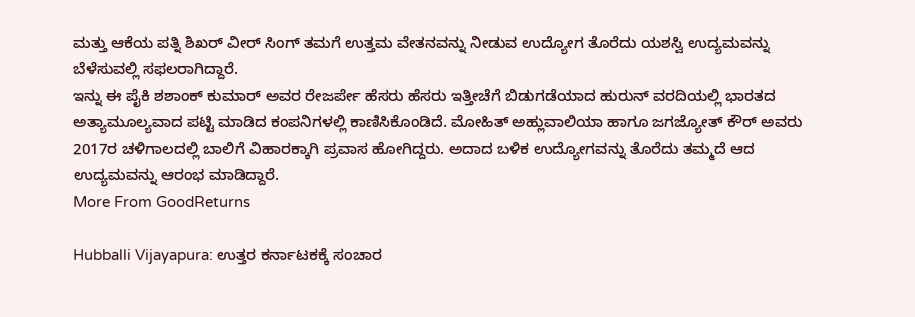ಮತ್ತು ಆಕೆಯ ಪತ್ನಿ ಶಿಖರ್ ವೀರ್ ಸಿಂಗ್ ತಮಗೆ ಉತ್ತಮ ವೇತನವನ್ನು ನೀಡುವ ಉದ್ಯೋಗ ತೊರೆದು ಯಶಸ್ವಿ ಉದ್ಯಮವನ್ನು ಬೆಳೆಸುವಲ್ಲಿ ಸಫಲರಾಗಿದ್ದಾರೆ.
ಇನ್ನು ಈ ಪೈಕಿ ಶಶಾಂಕ್ ಕುಮಾರ್ ಅವರ ರೇಜರ್ಪೇ ಹೆಸರು ಹೆಸರು ಇತ್ತೀಚೆಗೆ ಬಿಡುಗಡೆಯಾದ ಹುರುನ್ ವರದಿಯಲ್ಲಿ ಭಾರತದ ಅತ್ಯಾಮೂಲ್ಯವಾದ ಪಟ್ಟಿ ಮಾಡಿದ ಕಂಪನಿಗಳಲ್ಲಿ ಕಾಣಿಸಿಕೊಂಡಿದೆ. ಮೋಹಿತ್ ಅಹ್ಲುವಾಲಿಯಾ ಹಾಗೂ ಜಗಜ್ಯೋತ್ ಕೌರ್ ಅವರು 2017ರ ಚಳಿಗಾಲದಲ್ಲಿ ಬಾಲಿಗೆ ವಿಹಾರಕ್ಕಾಗಿ ಪ್ರವಾಸ ಹೋಗಿದ್ದರು. ಅದಾದ ಬಳಿಕ ಉದ್ಯೋಗವನ್ನು ತೊರೆದು ತಮ್ಮದೆ ಆದ ಉದ್ಯಮವನ್ನು ಆರಂಭ ಮಾಡಿದ್ದಾರೆ.
More From GoodReturns

Hubballi Vijayapura: ಉತ್ತರ ಕರ್ನಾಟಕಕ್ಕೆ ಸಂಚಾರ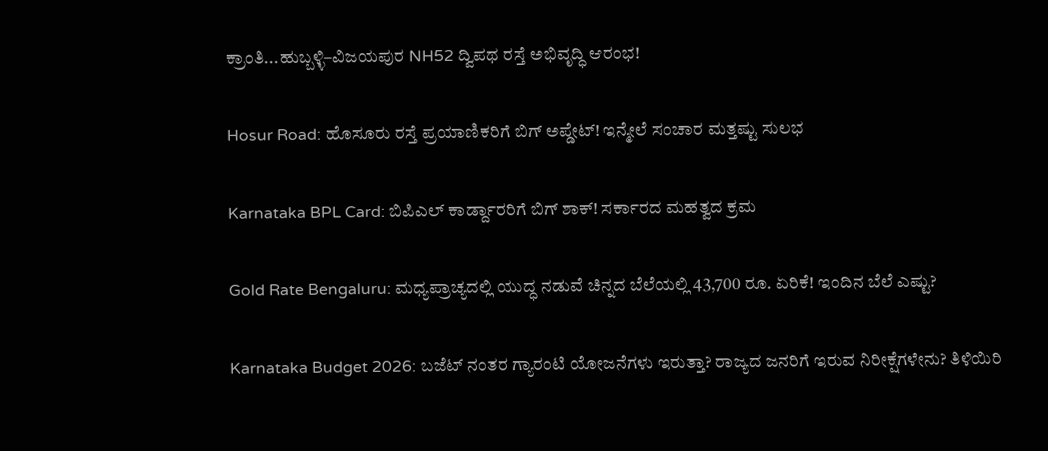ಕ್ರಾಂತಿ...ಹುಬ್ಬಳ್ಳಿ–ವಿಜಯಪುರ NH52 ದ್ವಿಪಥ ರಸ್ತೆ ಅಭಿವೃದ್ಧಿ ಆರಂಭ!

Hosur Road: ಹೊಸೂರು ರಸ್ತೆ ಪ್ರಯಾಣಿಕರಿಗೆ ಬಿಗ್ ಅಪ್ಡೇಟ್! ಇನ್ಮೇಲೆ ಸಂಚಾರ ಮತ್ತಷ್ಟು ಸುಲಭ

Karnataka BPL Card: ಬಿಪಿಎಲ್ ಕಾರ್ಡ್ದಾರರಿಗೆ ಬಿಗ್ ಶಾಕ್! ಸರ್ಕಾರದ ಮಹತ್ವದ ಕ್ರಮ

Gold Rate Bengaluru: ಮಧ್ಯಪ್ರಾಚ್ಯದಲ್ಲಿ ಯುದ್ಧ ನಡುವೆ ಚಿನ್ನದ ಬೆಲೆಯಲ್ಲಿ 43,700 ರೂ. ಏರಿಕೆ! ಇಂದಿನ ಬೆಲೆ ಎಷ್ಟು?

Karnataka Budget 2026: ಬಜೆಟ್ ನಂತರ ಗ್ಯಾರಂಟಿ ಯೋಜನೆಗಳು ಇರುತ್ತಾ? ರಾಜ್ಯದ ಜನರಿಗೆ ಇರುವ ನಿರೀಕ್ಷೆಗಳೇನು? ತಿಳಿಯಿರಿ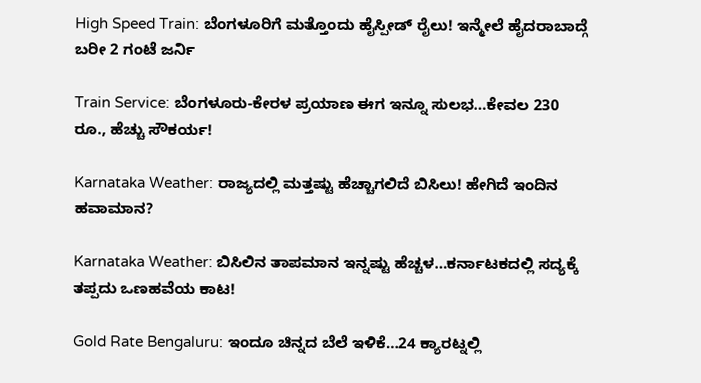High Speed Train: ಬೆಂಗಳೂರಿಗೆ ಮತ್ತೊಂದು ಹೈಸ್ಪೀಡ್ ರೈಲು! ಇನ್ಮೇಲೆ ಹೈದರಾಬಾದ್ಗೆ ಬರೀ 2 ಗಂಟೆ ಜರ್ನಿ

Train Service: ಬೆಂಗಳೂರು-ಕೇರಳ ಪ್ರಯಾಣ ಈಗ ಇನ್ನೂ ಸುಲಭ…ಕೇವಲ 230 ರೂ., ಹೆಚ್ಚು ಸೌಕರ್ಯ!

Karnataka Weather: ರಾಜ್ಯದಲ್ಲಿ ಮತ್ತಷ್ಟು ಹೆಚ್ಚಾಗಲಿದೆ ಬಿಸಿಲು! ಹೇಗಿದೆ ಇಂದಿನ ಹವಾಮಾನ?

Karnataka Weather: ಬಿಸಿಲಿನ ತಾಪಮಾನ ಇನ್ನಷ್ಟು ಹೆಚ್ಚಳ…ಕರ್ನಾಟಕದಲ್ಲಿ ಸದ್ಯಕ್ಕೆ ತಪ್ಪದು ಒಣಹವೆಯ ಕಾಟ!

Gold Rate Bengaluru: ಇಂದೂ ಚಿನ್ನದ ಬೆಲೆ ಇಳಿಕೆ…24 ಕ್ಯಾರಟ್ನಲ್ಲಿ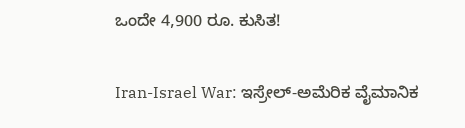ಒಂದೇ 4,900 ರೂ. ಕುಸಿತ!

Iran-Israel War: ಇಸ್ರೇಲ್-ಅಮೆರಿಕ ವೈಮಾನಿಕ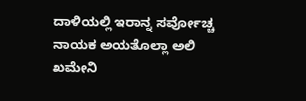ದಾಳಿಯಲ್ಲಿ ಇರಾನ್ನ ಸರ್ವೋಚ್ಚ ನಾಯಕ ಅಯತೊಲ್ಲಾ ಅಲಿ ಖಮೇನಿ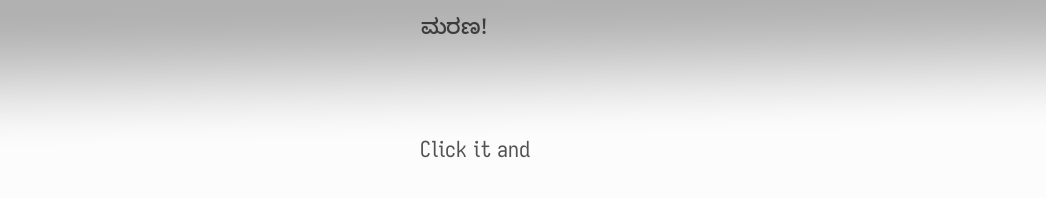ಮರಣ!



Click it and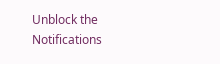Unblock the Notifications